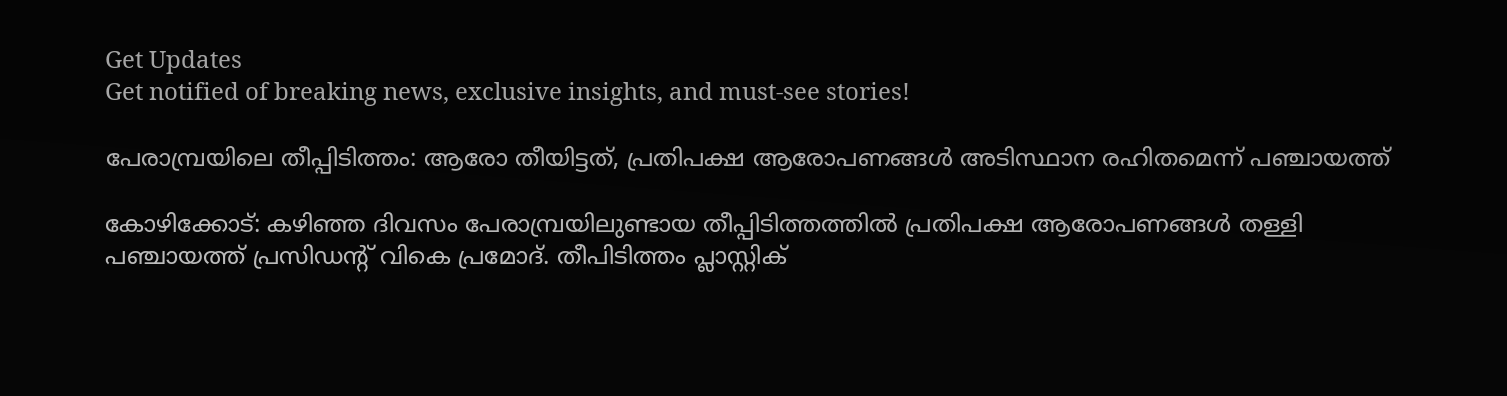Get Updates
Get notified of breaking news, exclusive insights, and must-see stories!

പേരാമ്പ്രയിലെ തീപ്പിടിത്തം: ആരോ തീയിട്ടത്, പ്രതിപക്ഷ ആരോപണങ്ങള്‍ അടിസ്ഥാന രഹിതമെന്ന് പഞ്ചായത്ത്

കോഴിക്കോട്: കഴിഞ്ഞ ദിവസം പേരാമ്പ്രയിലുണ്ടായ തീപ്പിടിത്തത്തില്‍ പ്രതിപക്ഷ ആരോപണങ്ങള്‍ തള്ളി പഞ്ചായത്ത് പ്രസിഡന്റ് വികെ പ്രമോദ്. തീപിടിത്തം പ്ലാസ്റ്റിക്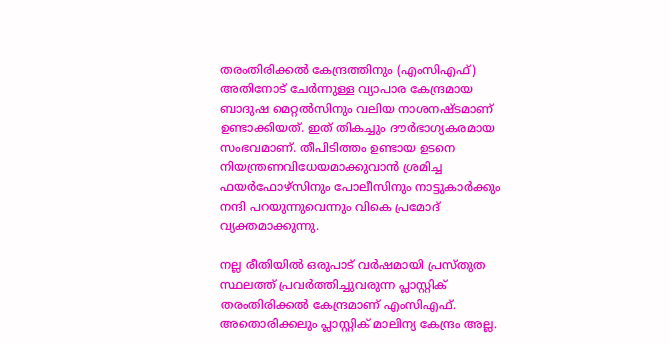തരംതിരിക്കൽ കേന്ദ്രത്തിനും (എംസിഎഫ്) അതിനോട് ചേർന്നുള്ള വ്യാപാര കേന്ദ്രമായ ബാദുഷ മെറ്റൽസിനും വലിയ നാശനഷ്ടമാണ് ഉണ്ടാക്കിയത്. ഇത് തികച്ചും ദൗർഭാഗ്യകരമായ സംഭവമാണ്. തീപിടിത്തം ഉണ്ടായ ഉടനെ നിയന്ത്രണവിധേയമാക്കുവാൻ ശ്രമിച്ച ഫയർഫോഴ്സിനും പോലീസിനും നാട്ടുകാർക്കും നന്ദി പറയുന്നുവെന്നും വികെ പ്രമോദ് വ്യക്തമാക്കുന്നു.

നല്ല രീതിയിൽ ഒരുപാട് വർഷമായി പ്രസ്തുത സ്ഥലത്ത് പ്രവർത്തിച്ചുവരുന്ന പ്ലാസ്റ്റിക് തരംതിരിക്കൽ കേന്ദ്രമാണ് എംസിഎഫ്. അതൊരിക്കലും പ്ലാസ്റ്റിക് മാലിന്യ കേന്ദ്രം അല്ല.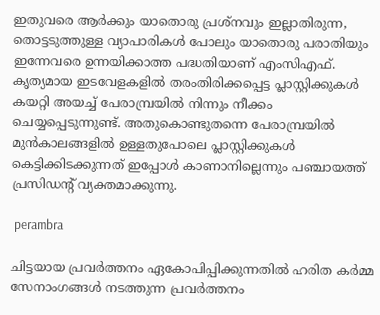ഇതുവരെ ആർക്കും യാതൊരു പ്രശ്നവും ഇല്ലാതിരുന്ന, തൊട്ടടുത്തുള്ള വ്യാപാരികൾ പോലും യാതൊരു പരാതിയും ഇന്നേവരെ ഉന്നയിക്കാത്ത പദ്ധതിയാണ് എംസിഎഫ്. കൃത്യമായ ഇടവേളകളിൽ തരംതിരിക്കപ്പെട്ട പ്ലാസ്റ്റിക്കുകൾ കയറ്റി അയച്ച് പേരാമ്പ്രയിൽ നിന്നും നീക്കം ചെയ്യപ്പെടുന്നുണ്ട്. അതുകൊണ്ടുതന്നെ പേരാമ്പ്രയിൽ മുൻകാലങ്ങളിൽ ഉള്ളതുപോലെ പ്ലാസ്റ്റിക്കുകൾ കെട്ടിക്കിടക്കുന്നത് ഇപ്പോൾ കാണാനില്ലെന്നും പഞ്ചായത്ത് പ്രസിഡന്റ് വ്യക്തമാക്കുന്നു.

 perambra

ചിട്ടയായ പ്രവർത്തനം ഏകോപിപ്പിക്കുന്നതിൽ ഹരിത കർമ്മ സേനാംഗങ്ങൾ നടത്തുന്ന പ്രവർത്തനം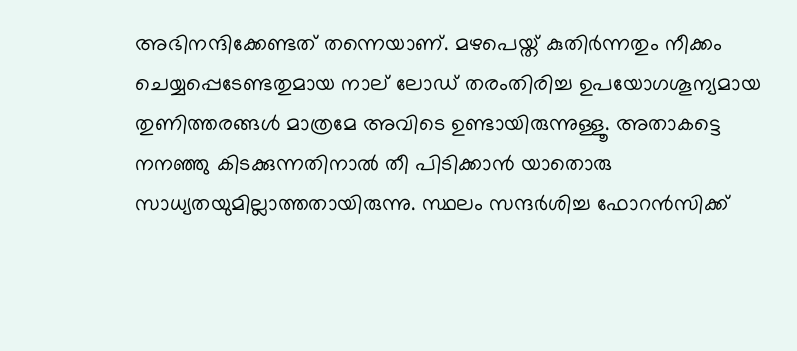അഭിനന്ദിക്കേണ്ടത് തന്നെയാണ്. മഴപെയ്ത് കുതിർന്നതും നീക്കം ചെയ്യപ്പെടേണ്ടതുമായ നാല് ലോഡ് തരംതിരിച്ച ഉപയോഗശൂന്യമായ തുണിത്തരങ്ങൾ മാത്രമേ അവിടെ ഉണ്ടായിരുന്നുള്ളൂ. അതാകട്ടെ നനഞ്ഞു കിടക്കുന്നതിനാൽ തീ പിടിക്കാൻ യാതൊരു സാധ്യതയുമില്ലാത്തതായിരുന്നു. സ്ഥലം സന്ദർശിച്ച ഫോറൻസിക്ക്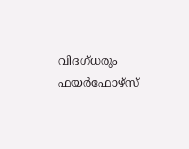വിദഗ്ധരും ഫയർഫോഴ്സ്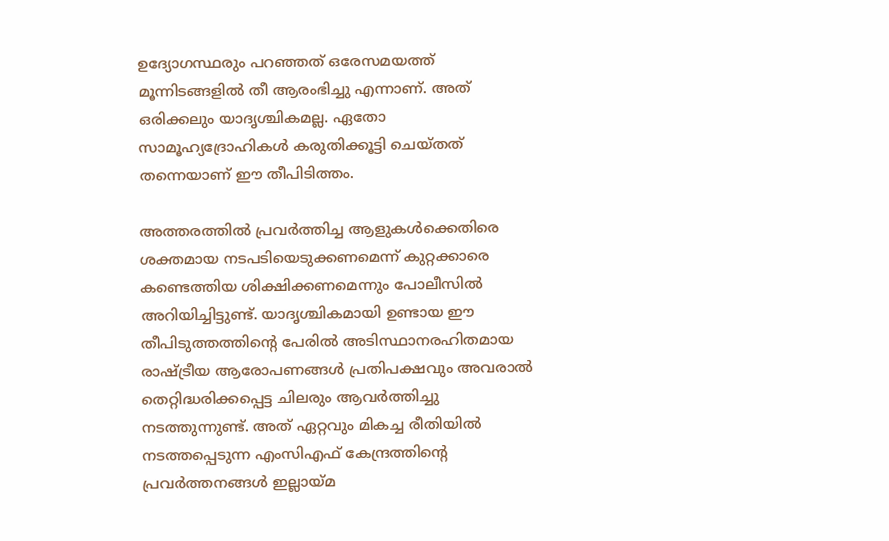ഉദ്യോഗസ്ഥരും പറഞ്ഞത് ഒരേസമയത്ത് മൂന്നിടങ്ങളിൽ തീ ആരംഭിച്ചു എന്നാണ്. അത് ഒരിക്കലും യാദൃശ്ചികമല്ല. ഏതോ സാമൂഹ്യദ്രോഹികൾ കരുതിക്കൂട്ടി ചെയ്തത് തന്നെയാണ് ഈ തീപിടിത്തം.

അത്തരത്തിൽ പ്രവർത്തിച്ച ആളുകൾക്കെതിരെ ശക്തമായ നടപടിയെടുക്കണമെന്ന് കുറ്റക്കാരെ കണ്ടെത്തിയ ശിക്ഷിക്കണമെന്നും പോലീസിൽ അറിയിച്ചിട്ടുണ്ട്. യാദൃശ്ചികമായി ഉണ്ടായ ഈ തീപിടുത്തത്തിന്റെ പേരിൽ അടിസ്ഥാനരഹിതമായ രാഷ്ട്രീയ ആരോപണങ്ങൾ പ്രതിപക്ഷവും അവരാൽ തെറ്റിദ്ധരിക്കപ്പെട്ട ചിലരും ആവർത്തിച്ചു നടത്തുന്നുണ്ട്. അത് ഏറ്റവും മികച്ച രീതിയിൽ നടത്തപ്പെടുന്ന എംസിഎഫ് കേന്ദ്രത്തിന്റെ പ്രവർത്തനങ്ങൾ ഇല്ലായ്മ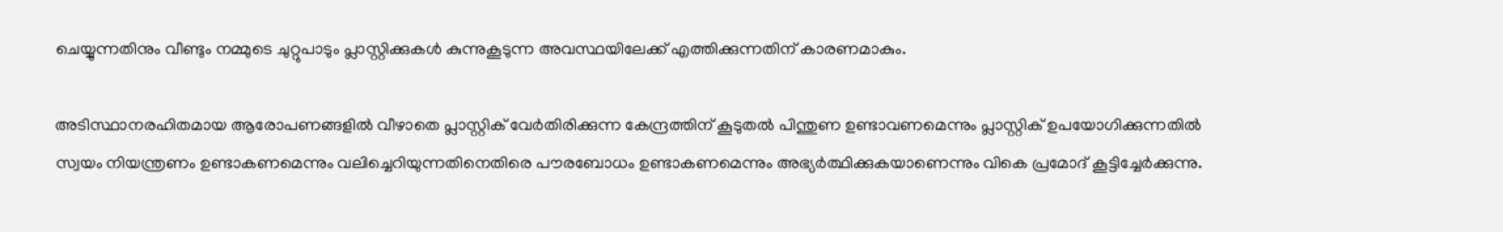ചെയ്യുന്നതിനും വീണ്ടും നമ്മുടെ ചുറ്റുപാടും പ്ലാസ്റ്റിക്കുകൾ കുന്നുകൂടുന്ന അവസ്ഥയിലേക്ക് എത്തിക്കുന്നതിന് കാരണമാകും.

അടിസ്ഥാനരഹിതമായ ആരോപണങ്ങളിൽ വീഴാതെ പ്ലാസ്റ്റിക് വേർതിരിക്കുന്ന കേന്ദ്രത്തിന് കൂടുതൽ പിന്തുണ ഉണ്ടാവണമെന്നും പ്ലാസ്റ്റിക് ഉപയോഗിക്കുന്നതിൽ സ്വയം നിയന്ത്രണം ഉണ്ടാകണമെന്നും വലിച്ചെറിയുന്നതിനെതിരെ പൗരബോധം ഉണ്ടാകണമെന്നും അഭ്യർത്ഥിക്കുകയാണെന്നും വികെ പ്രമോദ് കൂട്ടിച്ചേർക്കുന്നു.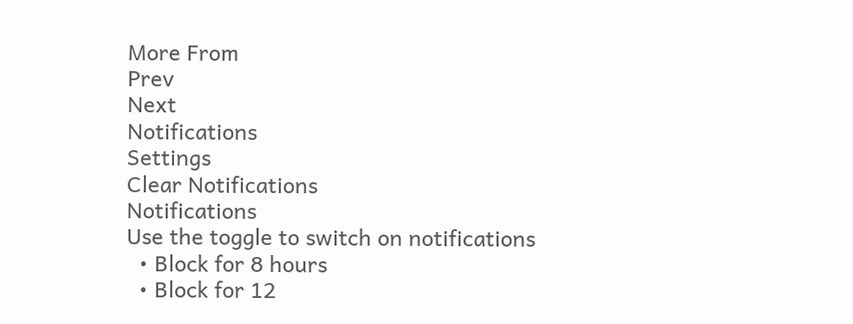More From
Prev
Next
Notifications
Settings
Clear Notifications
Notifications
Use the toggle to switch on notifications
  • Block for 8 hours
  • Block for 12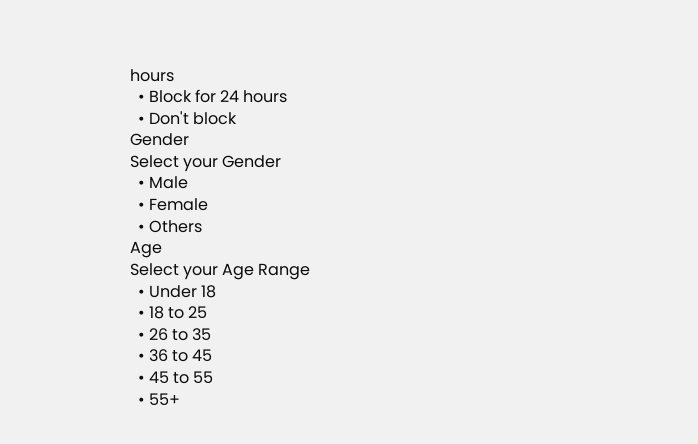hours
  • Block for 24 hours
  • Don't block
Gender
Select your Gender
  • Male
  • Female
  • Others
Age
Select your Age Range
  • Under 18
  • 18 to 25
  • 26 to 35
  • 36 to 45
  • 45 to 55
  • 55+